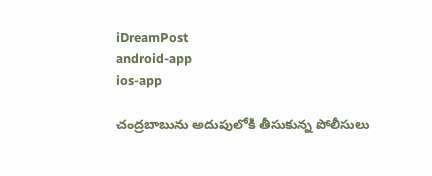iDreamPost
android-app
ios-app

చంద్రబాబును అదుపులోకి తీసుకున్న పోలీసులు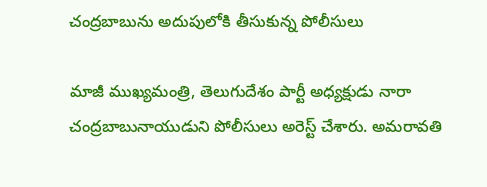చంద్రబాబును అదుపులోకి తీసుకున్న పోలీసులు

మాజీ ముఖ్యమంత్రి, తెలుగుదేశం పార్టీ అధ్యక్షుడు నారా చంద్రబాబునాయుడుని పోలీసులు అరెస్ట్‌ చేశారు. అమరావతి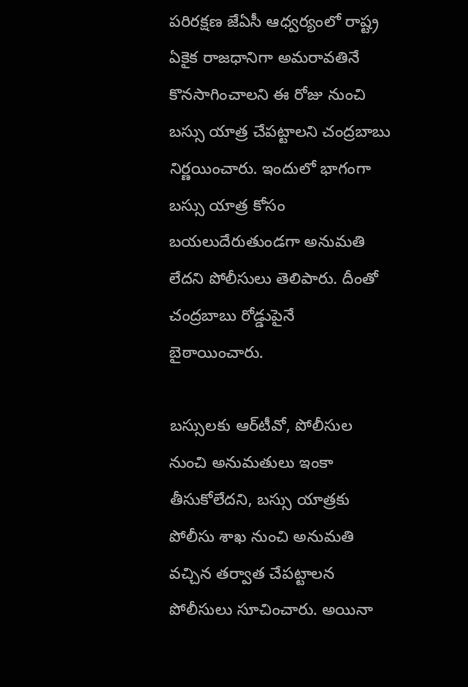పరిరక్షణ జేఏసీ ఆధ్వర్యంలో రాష్ట్ర ఏకైక రాజధానిగా అమరావతినే కొనసాగించాలని ఈ రోజు నుంచి బస్సు యాత్ర చేపట్టాలని చంద్రబాబు నిర్ణయించారు. ఇందులో భాగంగా బస్సు యాత్ర కోసం బయలుదేరుతుండగా అనుమతి లేదని పోలీసులు తెలిపారు. దీంతో చంద్రబాబు రోడ్డుపైనే బైఠాయించారు.

బస్సులకు ఆర్‌టీవో, పోలీసుల నుంచి అనుమతులు ఇంకా తీసుకోలేదని, బస్సు యాత్రకు పోలీసు శాఖ నుంచి అనుమతి వచ్చిన తర్వాత చేపట్టాలన పోలీసులు సూచించారు. అయినా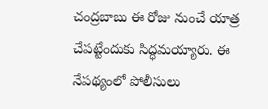చంద్రబాబు ఈ రోజు నుంచే యాత్ర చేపట్టేందుకు సిద్ధమయ్యారు. ఈ నేపథ్యంలో పోలీసులు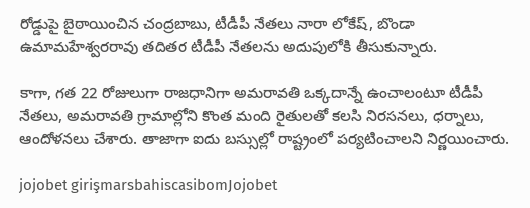రోడ్డుపై బైఠాయించిన చంద్రబాబు, టీడీపీ నేతలు నారా లోకేష్, బొండా ఉమామహేశ్వరరావు తదితర టీడీపీ నేతలను అదుపులోకి తీసుకున్నారు.

కాగా, గత 22 రోజులుగా రాజధానిగా అమరావతి ఒక్కదాన్నే ఉంచాలంటూ టీడీపీ నేతలు, అమరావతి గ్రామాల్లోని కొంత మంది రైతులతో కలసి నిరసనలు, ధర్నాలు, ఆందోళనలు చేశారు. తాజాగా ఐదు బస్సుల్లో రాష్ట్రంలో పర్యటించాలని నిర్ణయించారు.

jojobet girişmarsbahiscasibomJojobet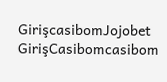GirişcasibomJojobet GirişCasibomcasibom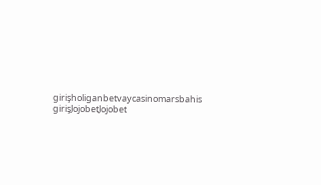girişholiganbetvaycasinomarsbahis girişJojobetJojobet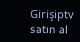Girişiptv satın al